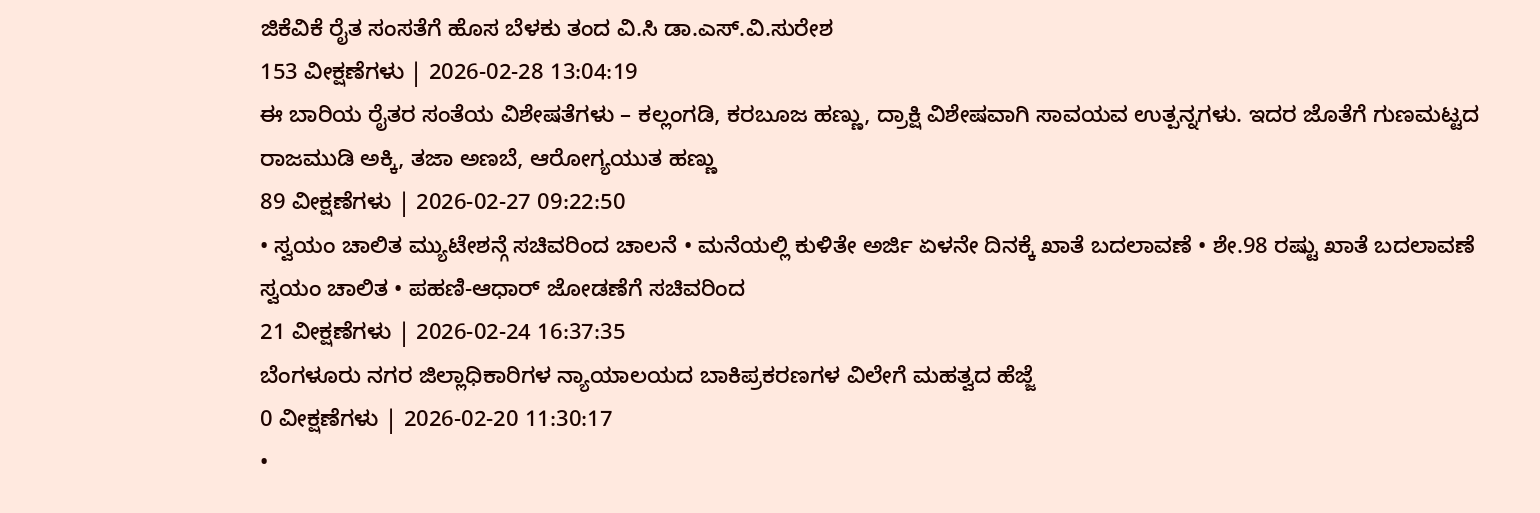ಜಿಕೆವಿಕೆ ರೈತ ಸಂಸತೆಗೆ ಹೊಸ ಬೆಳಕು ತಂದ ವಿ.ಸಿ ಡಾ.ಎಸ್.ವಿ.ಸುರೇಶ
153 ವೀಕ್ಷಣೆಗಳು | 2026-02-28 13:04:19
ಈ ಬಾರಿಯ ರೈತರ ಸಂತೆಯ ವಿಶೇಷತೆಗಳು – ಕಲ್ಲಂಗಡಿ, ಕರಬೂಜ ಹಣ್ಣು, ದ್ರಾಕ್ಷಿ ವಿಶೇಷವಾಗಿ ಸಾವಯವ ಉತ್ಪನ್ನಗಳು. ಇದರ ಜೊತೆಗೆ ಗುಣಮಟ್ಟದ ರಾಜಮುಡಿ ಅಕ್ಕಿ, ತಜಾ ಅಣಬೆ, ಆರೋಗ್ಯಯುತ ಹಣ್ಣು
89 ವೀಕ್ಷಣೆಗಳು | 2026-02-27 09:22:50
• ಸ್ವಯಂ ಚಾಲಿತ ಮ್ಯುಟೇಶನ್ಗೆ ಸಚಿವರಿಂದ ಚಾಲನೆ • ಮನೆಯಲ್ಲಿ ಕುಳಿತೇ ಅರ್ಜಿ ಏಳನೇ ದಿನಕ್ಕೆ ಖಾತೆ ಬದಲಾವಣೆ • ಶೇ.98 ರಷ್ಟು ಖಾತೆ ಬದಲಾವಣೆ ಸ್ವಯಂ ಚಾಲಿತ • ಪಹಣಿ-ಆಧಾರ್ ಜೋಡಣೆಗೆ ಸಚಿವರಿಂದ
21 ವೀಕ್ಷಣೆಗಳು | 2026-02-24 16:37:35
ಬೆಂಗಳೂರು ನಗರ ಜಿಲ್ಲಾಧಿಕಾರಿಗಳ ನ್ಯಾಯಾಲಯದ ಬಾಕಿಪ್ರಕರಣಗಳ ವಿಲೇಗೆ ಮಹತ್ವದ ಹೆಜ್ಜೆ
0 ವೀಕ್ಷಣೆಗಳು | 2026-02-20 11:30:17
•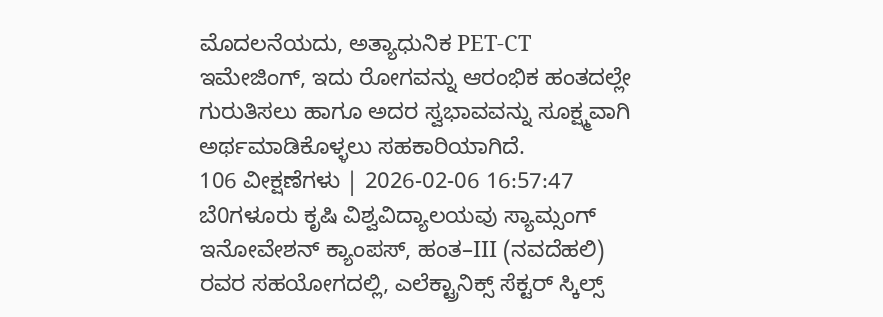ಮೊದಲನೆಯದು, ಅತ್ಯಾಧುನಿಕ PET-CT ಇಮೇಜಿಂಗ್, ಇದು ರೋಗವನ್ನು ಆರಂಭಿಕ ಹಂತದಲ್ಲೇ ಗುರುತಿಸಲು ಹಾಗೂ ಅದರ ಸ್ವಭಾವವನ್ನು ಸೂಕ್ಷ್ಮವಾಗಿ ಅರ್ಥಮಾಡಿಕೊಳ್ಳಲು ಸಹಕಾರಿಯಾಗಿದೆ.
106 ವೀಕ್ಷಣೆಗಳು | 2026-02-06 16:57:47
ಬೆ0ಗಳೂರು ಕೃಷಿ ವಿಶ್ವವಿದ್ಯಾಲಯವು ಸ್ಯಾಮ್ಸಂಗ್ ಇನೋವೇಶನ್ ಕ್ಯಾಂಪಸ್, ಹಂತ–III (ನವದೆಹಲಿ) ರವರ ಸಹಯೋಗದಲ್ಲಿ, ಎಲೆಕ್ಟ್ರಾನಿಕ್ಸ್ ಸೆಕ್ಟರ್ ಸ್ಕಿಲ್ಸ್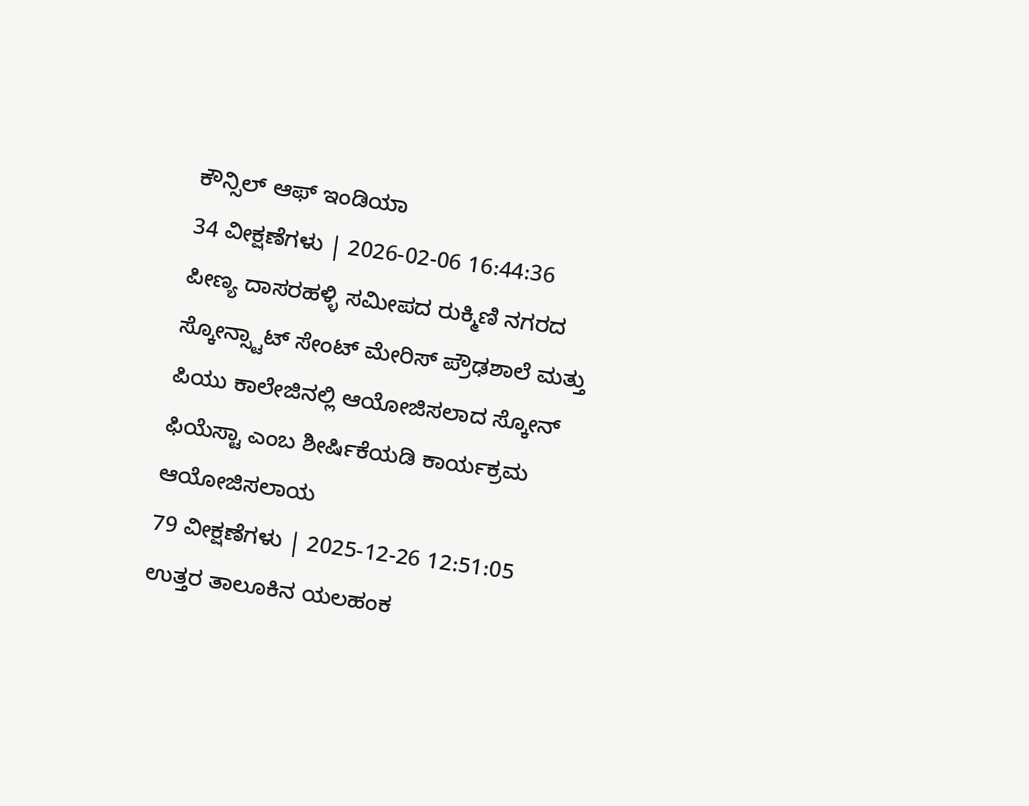ಕೌನ್ಸಿಲ್ ಆಫ್ ಇಂಡಿಯಾ
34 ವೀಕ್ಷಣೆಗಳು | 2026-02-06 16:44:36
ಪೀಣ್ಯ ದಾಸರಹಳ್ಳಿ ಸಮೀಪದ ರುಕ್ಮಿಣಿ ನಗರದ ಸ್ಕೋನ್ಸ್ಟಾಟ್ ಸೇಂಟ್ ಮೇರಿಸ್ ಪ್ರೌಢಶಾಲೆ ಮತ್ತು ಪಿಯು ಕಾಲೇಜಿನಲ್ಲಿ ಆಯೋಜಿಸಲಾದ ಸ್ಕೋನ್ ಫಿಯೆಸ್ಟಾ ಎಂಬ ಶೀರ್ಷಿಕೆಯಡಿ ಕಾರ್ಯಕ್ರಮ ಆಯೋಜಿಸಲಾಯ
79 ವೀಕ್ಷಣೆಗಳು | 2025-12-26 12:51:05
ಉತ್ತರ ತಾಲೂಕಿನ ಯಲಹಂಕ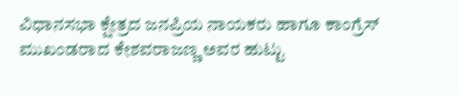ವಿಧಾನಸಭಾ ಕ್ಷೇತ್ರದ ಜನಪ್ರಿಯ ನಾಯಕರು ಹಾಗೂ ಕಾಂಗ್ರೆಸ್ ಮುಖಂಡರಾದ ಕೇಶವರಾಜಣ್ಣ ಅವರ ಹುಟ್ಟು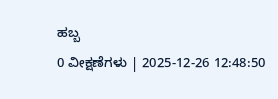ಹಬ್ಬ
0 ವೀಕ್ಷಣೆಗಳು | 2025-12-26 12:48:50